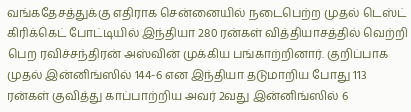வங்கதேசத்துக்கு எதிராக சென்னையில் நடைபெற்ற முதல் டெஸ்ட் கிரிக்கெட் போட்டியில் இந்தியா 280 ரன்கள் வித்தியாசத்தில் வெற்றி பெற ரவிச்சந்திரன் அஸ்வின் முக்கிய பங்காற்றினார். குறிப்பாக முதல் இன்னிங்ஸில் 144-6 என இந்தியா தடுமாறிய போது 113 ரன்கள் குவித்து காப்பாற்றிய அவர் 2வது இன்னிங்ஸில் 6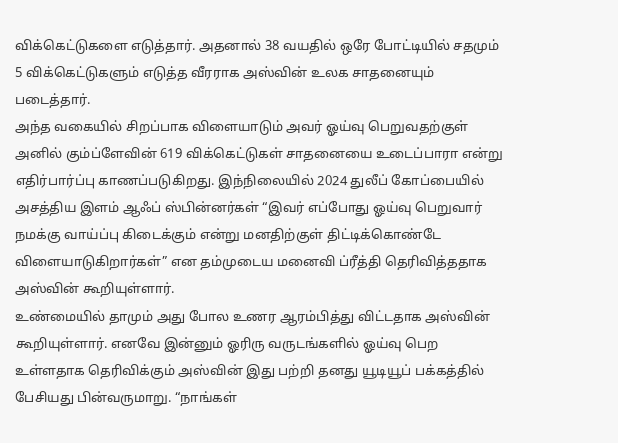விக்கெட்டுகளை எடுத்தார். அதனால் 38 வயதில் ஒரே போட்டியில் சதமும் 5 விக்கெட்டுகளும் எடுத்த வீரராக அஸ்வின் உலக சாதனையும் படைத்தார்.
அந்த வகையில் சிறப்பாக விளையாடும் அவர் ஓய்வு பெறுவதற்குள் அனில் கும்ப்ளேவின் 619 விக்கெட்டுகள் சாதனையை உடைப்பாரா என்று எதிர்பார்ப்பு காணப்படுகிறது. இந்நிலையில் 2024 துலீப் கோப்பையில் அசத்திய இளம் ஆஃப் ஸ்பின்னர்கள் “இவர் எப்போது ஓய்வு பெறுவார் நமக்கு வாய்ப்பு கிடைக்கும் என்று மனதிற்குள் திட்டிக்கொண்டே விளையாடுகிறார்கள்” என தம்முடைய மனைவி ப்ரீத்தி தெரிவித்ததாக அஸ்வின் கூறியுள்ளார்.
உண்மையில் தாமும் அது போல உணர ஆரம்பித்து விட்டதாக அஸ்வின் கூறியுள்ளார். எனவே இன்னும் ஓரிரு வருடங்களில் ஓய்வு பெற உள்ளதாக தெரிவிக்கும் அஸ்வின் இது பற்றி தனது யூடியூப் பக்கத்தில் பேசியது பின்வருமாறு. “நாங்கள்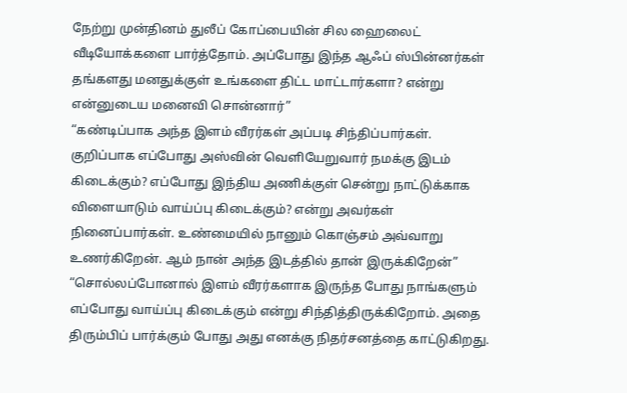நேற்று முன்தினம் துலீப் கோப்பையின் சில ஹைலைட் வீடியோக்களை பார்த்தோம். அப்போது இந்த ஆஃப் ஸ்பின்னர்கள் தங்களது மனதுக்குள் உங்களை திட்ட மாட்டார்களா? என்று என்னுடைய மனைவி சொன்னார்”
“கண்டிப்பாக அந்த இளம் வீரர்கள் அப்படி சிந்திப்பார்கள். குறிப்பாக எப்போது அஸ்வின் வெளியேறுவார் நமக்கு இடம் கிடைக்கும்? எப்போது இந்திய அணிக்குள் சென்று நாட்டுக்காக விளையாடும் வாய்ப்பு கிடைக்கும்? என்று அவர்கள் நினைப்பார்கள். உண்மையில் நானும் கொஞ்சம் அவ்வாறு உணர்கிறேன். ஆம் நான் அந்த இடத்தில் தான் இருக்கிறேன்”
“சொல்லப்போனால் இளம் வீரர்களாக இருந்த போது நாங்களும் எப்போது வாய்ப்பு கிடைக்கும் என்று சிந்தித்திருக்கிறோம். அதை திரும்பிப் பார்க்கும் போது அது எனக்கு நிதர்சனத்தை காட்டுகிறது.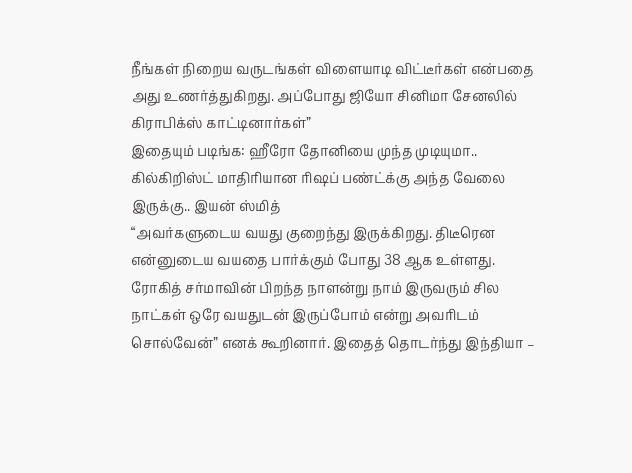நீங்கள் நிறைய வருடங்கள் விளையாடி விட்டீர்கள் என்பதை அது உணர்த்துகிறது. அப்போது ஜியோ சினிமா சேனலில் கிராபிக்ஸ் காட்டினார்கள்”
இதையும் படிங்க: ஹீரோ தோனியை முந்த முடியுமா.. கில்கிறிஸ்ட் மாதிரியான ரிஷப் பண்ட்க்கு அந்த வேலை இருக்கு.. இயன் ஸ்மித்
“அவர்களுடைய வயது குறைந்து இருக்கிறது. திடீரென என்னுடைய வயதை பார்க்கும் போது 38 ஆக உள்ளது. ரோகித் சர்மாவின் பிறந்த நாளன்று நாம் இருவரும் சில நாட்கள் ஒரே வயதுடன் இருப்போம் என்று அவரிடம் சொல்வேன்” எனக் கூறினார். இதைத் தொடர்ந்து இந்தியா –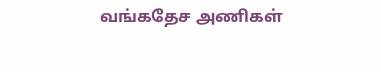வங்கதேச அணிகள்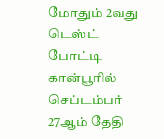மோதும் 2வது டெஸ்ட் போட்டி கான்பூரில் செப்டம்பர் 27ஆம் தேதி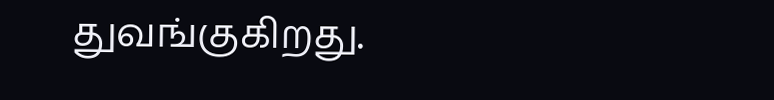துவங்குகிறது.